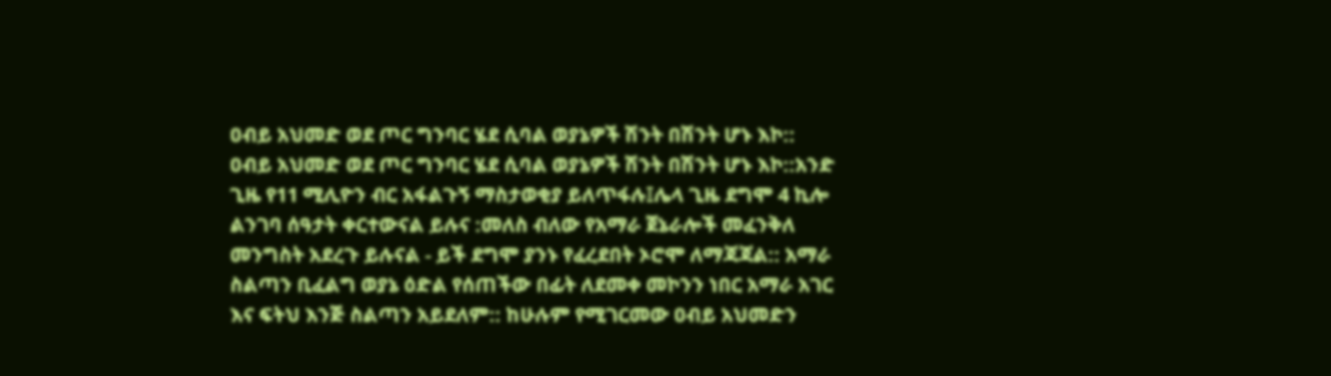ዐብይ አህመድ ወደ ጦር ግንባር ሄደ ሲባል ወያኔዎች ሽንት በሽንት ሆኑ እኮ::
ዐብይ አህመድ ወደ ጦር ግንባር ሄደ ሲባል ወያኔዎች ሽንት በሽንት ሆኑ እኮ::አንድ ጊዜ የ11 ሚሊዮን ብር አፋልጉኝ ማስታወቂያ ይለጥፋሉ፤ሌላ ጊዜ ደግሞ 4 ኪሎ ልንገባ ሰዓታት ቀርተውናል ይሉና :መለስ ብለው የአማራ ጀኔራሎች መፈንቅለ መንግስት አደረጉ ይሉናል - ይች ደግሞ ያንኑ የፈረደበት ኦሮሞ ለማጃጃል:: አማራ ስልጣን ቢፈልግ ወያኔ ዕድል የሰጠችው በፊት ለደመቀ መኮንን ነበር አማራ አገር እና ፍትህ እንጅ ስልጣን አይደለም:: ከሁሉም የሚገርመው ዐብይ አህመድን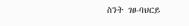ስንት ገፀ-ባህርይ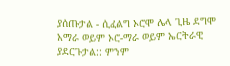ያሰጡታል - ሲፈልግ ኦሮሞ ሌላ ጊዜ ደግሞ አማራ ወይም ኦሮ-ማራ ወይም ኤርትራዊ ያደርጉታል:: ምንም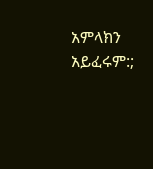አምላክን አይፈሩም:;